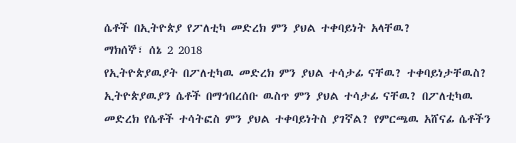ሴቶች በኢትዮጵያ የፖለቲካ መድረክ ምን ያህል ተቀባይነት አላቸዉ?
ማክሰኞ፣ ሰኔ 2 2018
የኢትዮጵያዉያት በፖለቲካዉ መድረክ ምን ያህል ተሳታፊ ናቸዉ? ተቀባይነታቸዉስ?
ኢትዮጵያዉያን ሴቶች በማኅበረሰቡ ዉስጥ ምን ያህል ተሳታፊ ናቸዉ? በፖለቲካዉ መድረክ የሴቶች ተሳትፎስ ምን ያህል ተቀባይነትስ ያገኛል? የምርጫዉ አሸናፊ ሴቶችን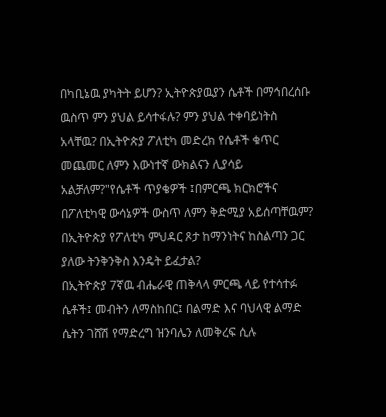በካቢኔዉ ያካትት ይሆን? ኢትዮጵያዉያን ሴቶች በማኅበረሰቡ ዉስጥ ምን ያህል ይሳተፋሉ? ምን ያህል ተቀባይነትስ አላቸዉ? በኢትዮጵያ ፖለቲካ መድረክ የሴቶች ቁጥር መጨመር ለምን እውነተኛ ውክልናን ሊያሳይ አልቻለም?"የሴቶች ጥያቄዎች ፤በምርጫ ክርክሮችና በፖለቲካዊ ውሳኔዎች ውስጥ ለምን ቅድሚያ አይሰጣቸዉም? በኢትዮጵያ የፖለቲካ ምህዳር ጾታ ከማንነትና ከስልጣን ጋር ያለው ትንቅንቅስ እንዴት ይፈታል?
በኢትዮጵያ 7ኛዉ ብሔራዊ ጠቅላላ ምርጫ ላይ የተሳተፉ ሴቶች፤ መብትን ለማስከበር፤ በልማድ እና ባህላዊ ልማድ ሴትን ገሸሽ የማድረግ ዝንባሌን ለመቅረፍ ሲሉ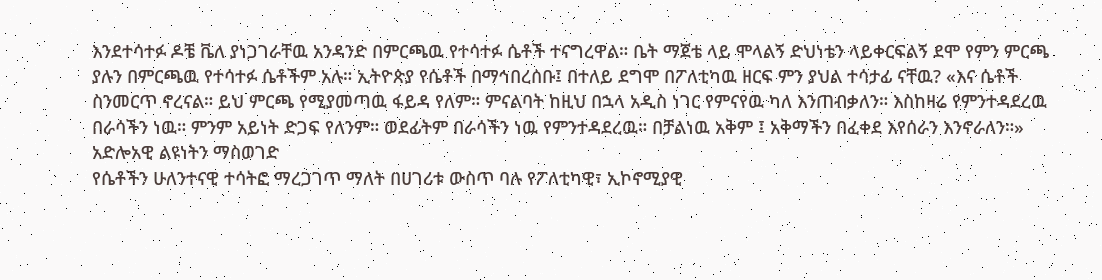እንደተሳተፉ ዶቼ ቬለ ያነጋገራቸዉ አንዳንድ በምርጫዉ የተሳተፉ ሴቶች ተናግረዋል። ቤት ማጀቴ ላይ ሞላልኝ ድህነቴን ላይቀርፍልኝ ደሞ የምን ምርጫ ያሉን በምርጫዉ የተሳተፉ ሴቶችም አሉ። ኢትዮጵያ የሴቶች በማኅበረሰቡ፤ በተለይ ደግሞ በፖለቲካዉ ዘርፍ ምን ያህል ተሳታፊ ናቸዉ? «እና ሴቶች ስንመርጥ ኖረናል። ይህ ምርጫ የሚያመጣዉ ፋይዳ የለም። ምናልባት ከዚህ በኋላ አዲስ ነገር የምናየዉ ካለ እንጠብቃለን። እስከዛሬ የምንተዳደረዉ በራሳችን ነዉ። ምንም አይነት ድጋፍ የለንም። ወደፊትም በራሳችን ነዉ የምንተዳደረዉ። በቻልነዉ አቅም ፤ አቅማችን በፈቀደ እየሰራን እንኖራለን።»
አድሎአዊ ልዩነትን ማስወገድ
የሴቶችን ሁለንተናዊ ተሳትፎ ማረጋገጥ ማለት በሀገሪቱ ውስጥ ባሉ የፖለቲካዊ፣ ኢኮኖሚያዊ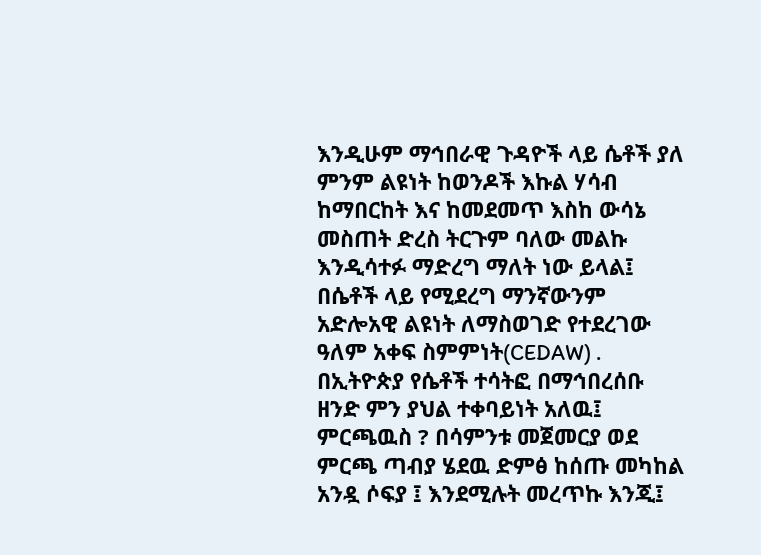እንዲሁም ማኅበራዊ ጉዳዮች ላይ ሴቶች ያለ ምንም ልዩነት ከወንዶች እኩል ሃሳብ ከማበርከት እና ከመደመጥ እስከ ውሳኔ መስጠት ድረስ ትርጉም ባለው መልኩ እንዲሳተፉ ማድረግ ማለት ነው ይላል፤ በሴቶች ላይ የሚደረግ ማንኛውንም አድሎአዊ ልዩነት ለማስወገድ የተደረገው ዓለም አቀፍ ስምምነት(CEDAW) . በኢትዮጵያ የሴቶች ተሳትፎ በማኅበረሰቡ ዘንድ ምን ያህል ተቀባይነት አለዉ፤ ምርጫዉስ ? በሳምንቱ መጀመርያ ወደ ምርጫ ጣብያ ሄደዉ ድምፅ ከሰጡ መካከል አንዷ ሶፍያ ፤ እንደሚሉት መረጥኩ እንጂ፤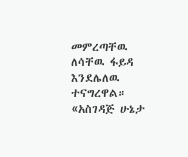መምረጣቸዉ ለሳቸዉ ፋይዳ እንደሌለዉ ተናግረዋል።
«አስገዳጅ ሁኔታ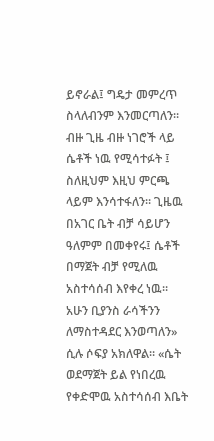ይኖራል፤ ግዴታ መምረጥ ስላለብንም እንመርጣለን። ብዙ ጊዜ ብዙ ነገሮች ላይ ሴቶች ነዉ የሚሳተፉት ፤ ስለዚህም እዚህ ምርጫ ላይም እንሳተፋለን። ጊዜዉ በአገር ቤት ብቻ ሳይሆን ዓለምም በመቀየሩ፤ ሴቶች በማጀት ብቻ የሚለዉ አስተሳሰብ እየቀረ ነዉ። አሁን ቢያንስ ራሳችንን ለማስተዳደር እንወጣለን» ሲሉ ሶፍያ አክለዋል። «ሴት ወደማጀት ይል የነበረዉ የቀድሞዉ አስተሳሰብ እቤት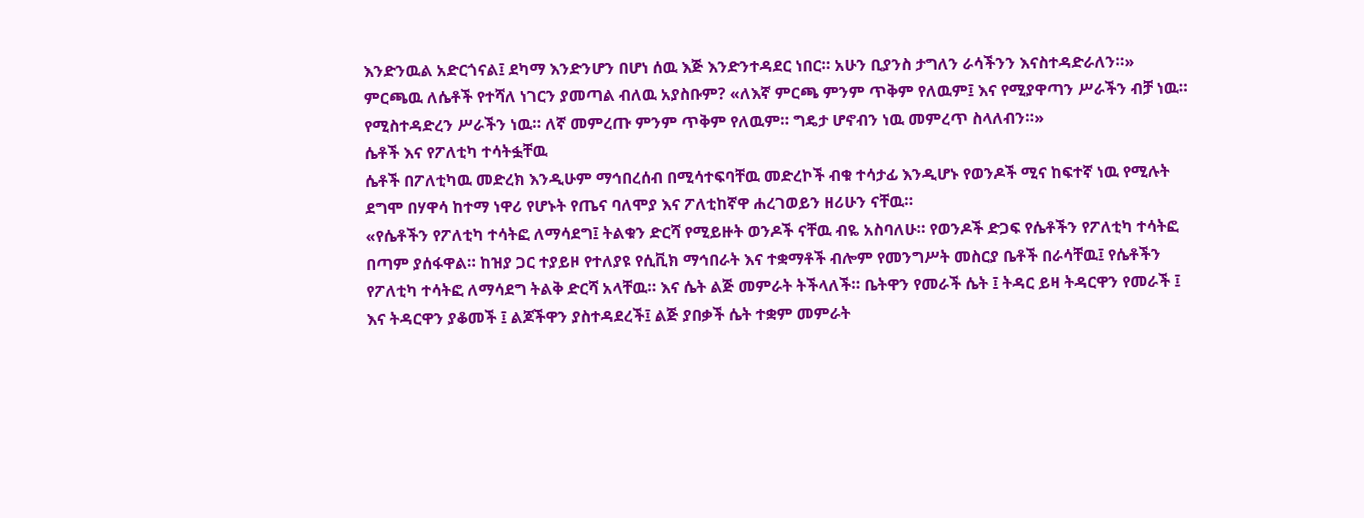እንድንዉል አድርጎናል፤ ደካማ እንድንሆን በሆነ ሰዉ እጅ እንድንተዳደር ነበር። አሁን ቢያንስ ታግለን ራሳችንን እናስተዳድራለን።» ምርጫዉ ለሴቶች የተሻለ ነገርን ያመጣል ብለዉ አያስቡም? «ለእኛ ምርጫ ምንም ጥቅም የለዉም፤ እና የሚያዋጣን ሥራችን ብቻ ነዉ። የሚስተዳድረን ሥራችን ነዉ። ለኛ መምረጡ ምንም ጥቅም የለዉም። ግዴታ ሆኖብን ነዉ መምረጥ ስላለብን።»
ሴቶች እና የፖለቲካ ተሳትፏቸዉ
ሴቶች በፖለቲካዉ መድረክ እንዲሁም ማኅበረሰብ በሚሳተፍባቸዉ መድረኮች ብቁ ተሳታፊ እንዲሆኑ የወንዶች ሚና ከፍተኛ ነዉ የሚሉት ደግሞ በሃዋሳ ከተማ ነዋሪ የሆኑት የጤና ባለሞያ እና ፖለቲከኛዋ ሐረገወይን ዘሪሁን ናቸዉ።
«የሴቶችን የፖለቲካ ተሳትፎ ለማሳደግ፤ ትልቁን ድርሻ የሚይዙት ወንዶች ናቸዉ ብዬ አስባለሁ። የወንዶች ድጋፍ የሴቶችን የፖለቲካ ተሳትፎ በጣም ያሰፋዋል። ከዝያ ጋር ተያይዞ የተለያዩ የሲቪክ ማኅበራት እና ተቋማቶች ብሎም የመንግሥት መስርያ ቤቶች በራሳቸዉ፤ የሴቶችን የፖለቲካ ተሳትፎ ለማሳደግ ትልቅ ድርሻ አላቸዉ። እና ሴት ልጅ መምራት ትችላለች። ቤትዋን የመራች ሴት ፤ ትዳር ይዛ ትዳርዋን የመራች ፤ እና ትዳርዋን ያቆመች ፤ ልጆችዋን ያስተዳደረች፤ ልጅ ያበቃች ሴት ተቋም መምራት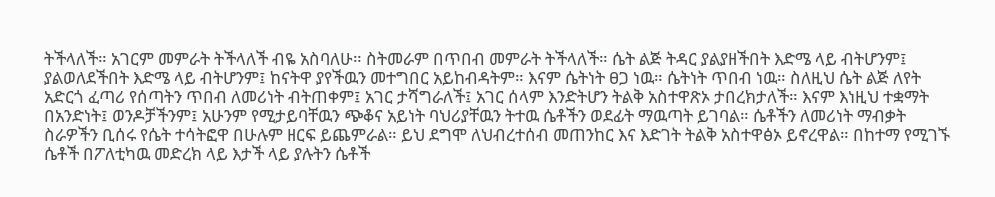ትችላለች። አገርም መምራት ትችላለች ብዬ አስባለሁ። ስትመራም በጥበብ መምራት ትችላለች። ሴት ልጅ ትዳር ያልያዘችበት እድሜ ላይ ብትሆንም፤ ያልወለደችበት እድሜ ላይ ብትሆንም፤ ከናትዋ ያየችዉን መተግበር አይከብዳትም። እናም ሴትነት ፀጋ ነዉ። ሴትነት ጥበብ ነዉ። ስለዚህ ሴት ልጅ ለየት አድርጎ ፈጣሪ የሰጣትን ጥበብ ለመሪነት ብትጠቀም፤ አገር ታሻግራለች፤ አገር ሰላም እንድትሆን ትልቅ አስተዋጽኦ ታበረክታለች። እናም እነዚህ ተቋማት በአንድነት፤ ወንዶቻችንም፤ አሁንም የሚታይባቸዉን ጭቆና አይነት ባህሪያቸዉን ትተዉ ሴቶችን ወደፊት ማዉጣት ይገባል። ሴቶችን ለመሪነት ማብቃት ስራዎችን ቢሰሩ የሴት ተሳትፎዋ በሁሉም ዘርፍ ይጨምራል። ይህ ደግሞ ለህብረተሰብ መጠንከር እና እድገት ትልቅ አስተዋፅኦ ይኖረዋል። በከተማ የሚገኙ ሴቶች በፖለቲካዉ መድረክ ላይ እታች ላይ ያሉትን ሴቶች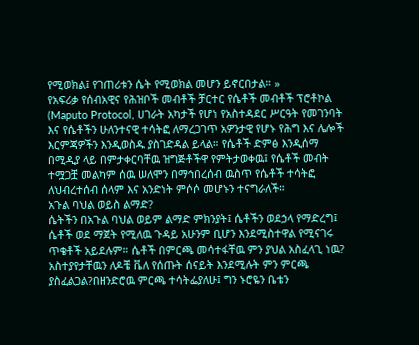የሚወክል፤ የገጠሪቱን ሴት የሚወክል መሆን ይኖርበታል። »
የአፍሪቃ የሰብአዊና የሕዝቦች መብቶች ቻርተር የሴቶች መብቶች ፕሮቶኮል (Maputo Protocol, ሀገራት አካታች የሆነ የአስተዳደር ሥርዓት የመገንባት እና የሴቶችን ሁለንተናዊ ተሳትፎ ለማረጋገጥ አዎንታዊ የሆኑ የሕግ እና ሌሎች እርምጃዎችን እንዲወስዱ ያስገድዳል ይላል። የሴቶች ድምፅ እንዲሰማ በሚዲያ ላይ በምታቀርባቸዉ ዝግጅቶችዋ የምትታወቀዉ፤ የሴቶች መብት ተሟጋቿ መልካም ሰዉ ሠለሞን በማኅበረሰብ ዉስጥ የሴቶች ተሳትፎ ለህብረተሰብ ሰላም እና አንድነት ምሶሶ መሆኑን ተናግራለች።
አጉል ባህል ወይስ ልማድ?
ሴትችን በአጉል ባህል ወይም ልማድ ምክንያት፤ ሴቶችን ወደኃላ የማድረግ፤ ሴቶች ወደ ማጀት የሚለዉ ጉዳይ አሁንም ቢሆን እንደሚስተዋል የሚናገሩ ጥቄቶች አይደሉም። ሴቶች በምርጫ መሳተፋቸዉ ምን ያህል አስፈላጊ ነዉ? አስተያየታቸዉን ለዶቼ ቬለ የሰጡት ሰናይት እንደሚሉት ምን ምርጫ ያስፈልጋል?በዘንድሮዉ ምርጫ ተሳትፌያለሁ፤ ግን ኑሮዬን ቤቴን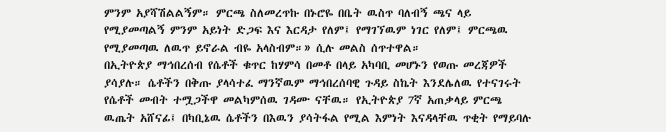ምንም አያሻሽልልኝም። ምርጫ ስለመረጥኩ በኑሮዬ በቤት ዉስጥ ባለብኝ ጫና ላይ የሚያመጣልኝ ምንም አይነት ድጋፍ እና እርዳታ የለም፤ የማገኘዉም ነገር የለም፤ ምርጫዉ የሚያመጣዉ ለዉጥ ይኖራል ብዬ አላስብም።» ሲሉ መልስ ሰጥተዋል።
በኢትዮጵያ ማኅበረሰብ የሴቶች ቁጥር ከሃምሳ በመቶ በላይ አካባቢ መሆኑን የወጡ መረጃዎች ያሳያሉ። ሴቶችን በቅጡ ያላሳተፈ ማንኛዉም ማኅበረሰባዊ ጉዳይ ስኬት እንደሌለዉ የተናገሩት የሴቶች መብት ተሟጋችዋ መልካምሰዉ ገዳሙ ናቸዉ። የኢትዮጵያ 7ኛ አጠቃላይ ምርጫ ዉጤት አሸናፊ፤ በካቢኔዉ ሴቶችን በእዉን ያሳትፋል የሚል እምነት እናዳላቸዉ ጥቂት የማይባሉ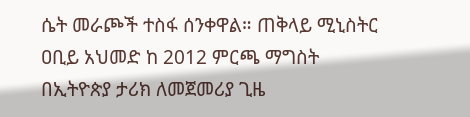ሴት መራጮች ተስፋ ሰንቀዋል። ጠቅላይ ሚኒስትር ዐቢይ አህመድ ከ 2012 ምርጫ ማግስት በኢትዮጵያ ታሪክ ለመጀመሪያ ጊዜ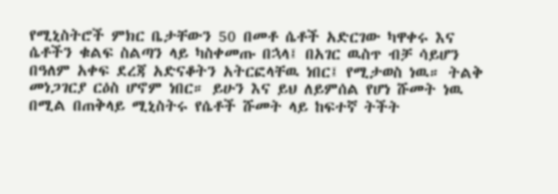የሚኒስትሮች ምክር ቤታቸውን 50 በመቶ ሴቶች አድርገው ካዋቀሩ እና ሴቶችን ቁልፍ ስልጣን ላይ ካስቀመጡ በኋላ፤ በአገር ዉስጥ ብቻ ሳይሆን በዓለም አቀፍ ደረጃ አድናቆትን አትርፎላቸዉ ነበር፤ የሚታወስ ነዉ። ትልቅ መነጋገርያ ርዕስ ሆኖም ነበር። ይሁን እና ይህ ለይምሰል የሆነ ሹመት ነዉ በሚል በጠቅላይ ሚኒስትሩ የሴቶች ሹመት ላይ ከፍተኛ ትችት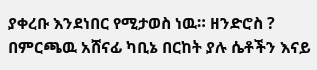ያቀረቡ እንደነበር የሚታወስ ነዉ። ዘንድሮስ ? በምርጫዉ አሸናፊ ካቢኔ በርከት ያሉ ሴቶችን እናይ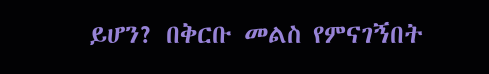ይሆን? በቅርቡ መልስ የምናገኝበት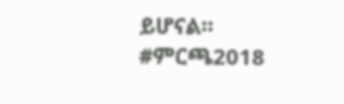ይሆናል።
#ምርጫ2018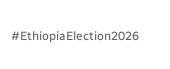#EthiopiaElection2026